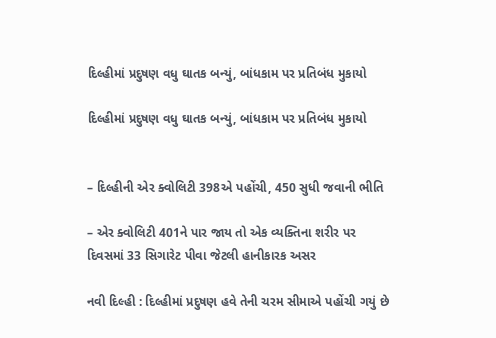દિલ્હીમાં પ્રદુષણ વધુ ઘાતક બન્યું, બાંધકામ પર પ્રતિબંધ મુકાયો

દિલ્હીમાં પ્રદુષણ વધુ ઘાતક બન્યું, બાંધકામ પર પ્રતિબંધ મુકાયો


– દિલ્હીની એર ક્વોલિટી 398એ પહોંચી, 450 સુધી જવાની ભીતિ

– એર ક્વોલિટી 401ને પાર જાય તો એક વ્યક્તિના શરીર પર દિવસમાં 33 સિગારેટ પીવા જેટલી હાનીકારક અસર

નવી દિલ્હી : દિલ્હીમાં પ્રદુષણ હવે તેની ચરમ સીમાએ પહોંચી ગયું છે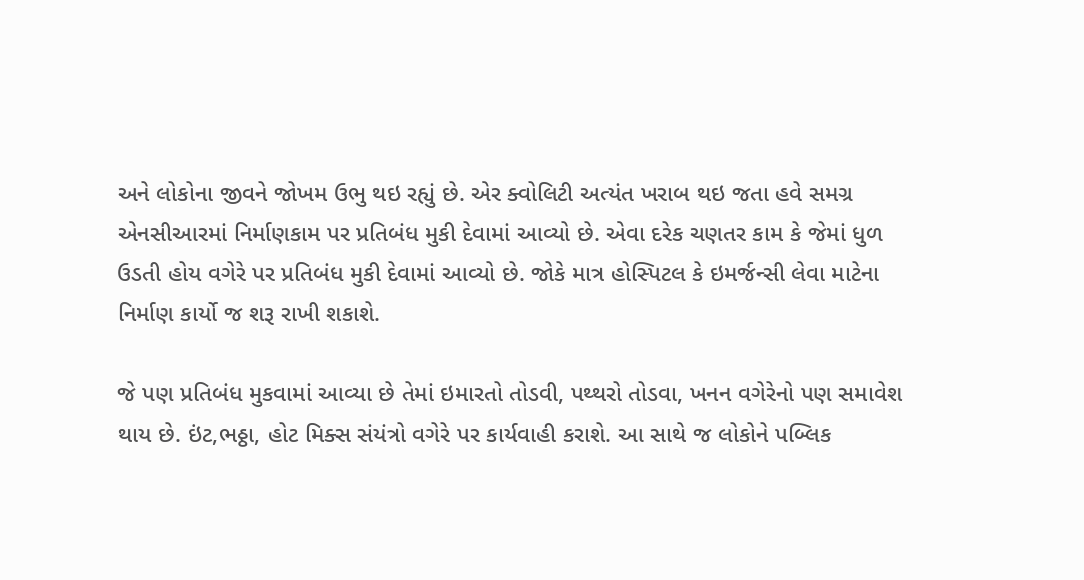અને લોકોના જીવને જોખમ ઉભુ થઇ રહ્યું છે. એર ક્વોલિટી અત્યંત ખરાબ થઇ જતા હવે સમગ્ર એનસીઆરમાં નિર્માણકામ પર પ્રતિબંધ મુકી દેવામાં આવ્યો છે. એવા દરેક ચણતર કામ કે જેમાં ધુળ ઉડતી હોય વગેરે પર પ્રતિબંધ મુકી દેવામાં આવ્યો છે. જોકે માત્ર હોસ્પિટલ કે ઇમર્જન્સી લેવા માટેના નિર્માણ કાર્યો જ શરૂ રાખી શકાશે.

જે પણ પ્રતિબંધ મુકવામાં આવ્યા છે તેમાં ઇમારતો તોડવી, પથ્થરો તોડવા, ખનન વગેરેનો પણ સમાવેશ થાય છે. ઇંટ,ભઠ્ઠા, હોટ મિક્સ સંયંત્રો વગેરે પર કાર્યવાહી કરાશે. આ સાથે જ લોકોને પબ્લિક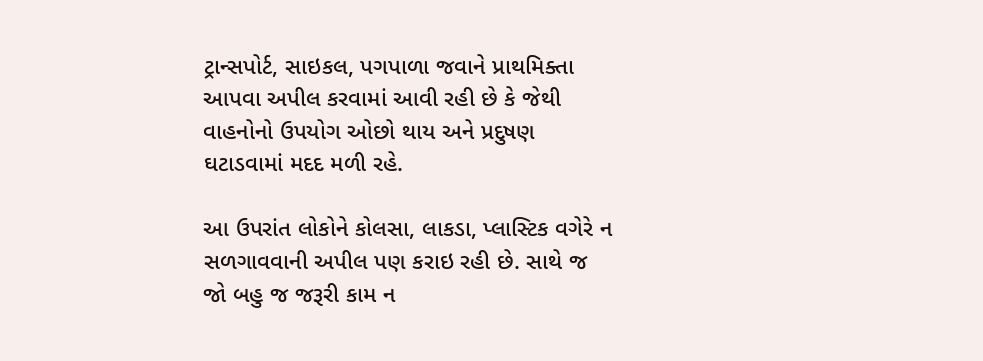ટ્રાન્સપોર્ટ, સાઇકલ, પગપાળા જવાને પ્રાથમિક્તા આપવા અપીલ કરવામાં આવી રહી છે કે જેથી વાહનોનો ઉપયોગ ઓછો થાય અને પ્રદુષણ ઘટાડવામાં મદદ મળી રહે.

આ ઉપરાંત લોકોને કોલસા, લાકડા, પ્લાસ્ટિક વગેરે ન સળગાવવાની અપીલ પણ કરાઇ રહી છે. સાથે જ જો બહુ જ જરૂરી કામ ન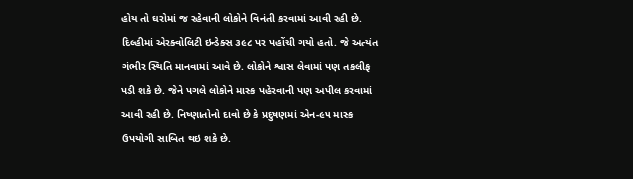હોય તો ઘરોમાં જ રહેવાની લોકોને વિનંતી કરવામાં આવી રહી છે. દિલ્હીમાં એરક્વોલિટી ઇન્ડેક્સ ૩૯૮ પર પહોંચી ગયો હતો. જે અત્યંત ગંભીર સ્થિતિ માનવામાં આવે છે. લોકોને શ્વાસ લેવામાં પણ તકલીફ પડી શકે છે. જેને પગલે લોકોને માસ્ક પહેરવાની પણ અપીલ કરવામાં આવી રહી છે. નિષ્ણાતોનો દાવો છે કે પ્રદુષણમાં એન-૯૫ માસ્ક ઉપયોગી સાબિત થઇ શકે છે.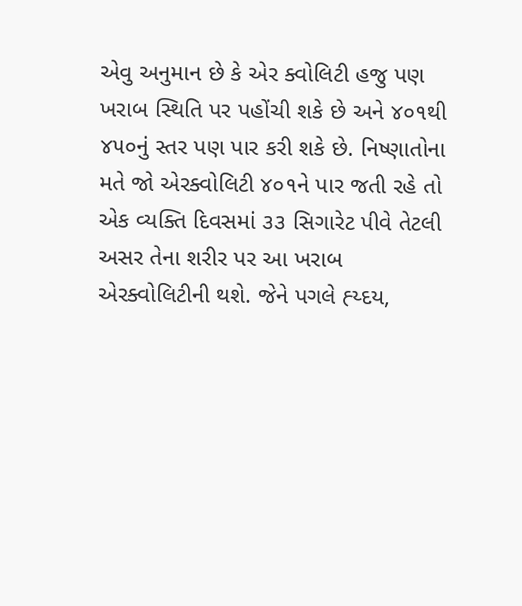એવુ અનુમાન છે કે એર ક્વોલિટી હજુ પણ ખરાબ સ્થિતિ પર પહોંચી શકે છે અને ૪૦૧થી ૪૫૦નું સ્તર પણ પાર કરી શકે છે. નિષ્ણાતોના મતે જો એરક્વોલિટી ૪૦૧ને પાર જતી રહે તો એક વ્યક્તિ દિવસમાં ૩૩ સિગારેટ પીવે તેટલી અસર તેના શરીર પર આ ખરાબ એરક્વોલિટીની થશે. જેને પગલે હ્ય્દય,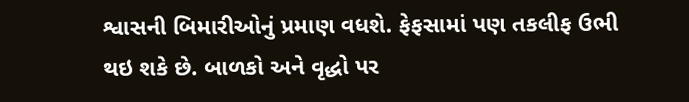શ્વાસની બિમારીઓનું પ્રમાણ વધશે. ફેફસામાં પણ તકલીફ ઉભી થઇ શકે છે. બાળકો અને વૃદ્ધો પર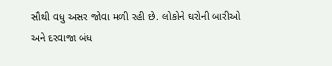સૌથી વધુ અસર જોવા મળી રહી છે. લોકોને ઘરોની બારીઓ અને દરવાજા બંધ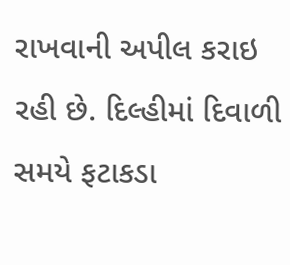રાખવાની અપીલ કરાઇ રહી છે. દિલ્હીમાં દિવાળી સમયે ફટાકડા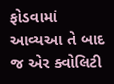ફોડવામાં આવ્યઆ તે બાદ જ એર ક્વોલિટી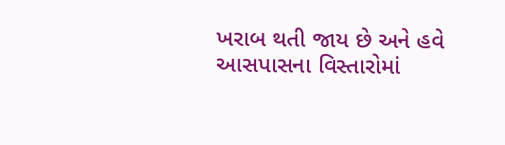ખરાબ થતી જાય છે અને હવે આસપાસના વિસ્તારોમાં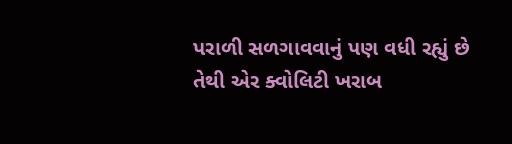પરાળી સળગાવવાનું પણ વધી રહ્યું છે તેથી એર ક્વોલિટી ખરાબ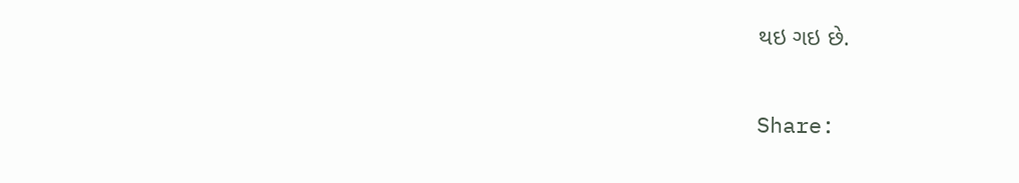થઇ ગઇ છે.

Share: